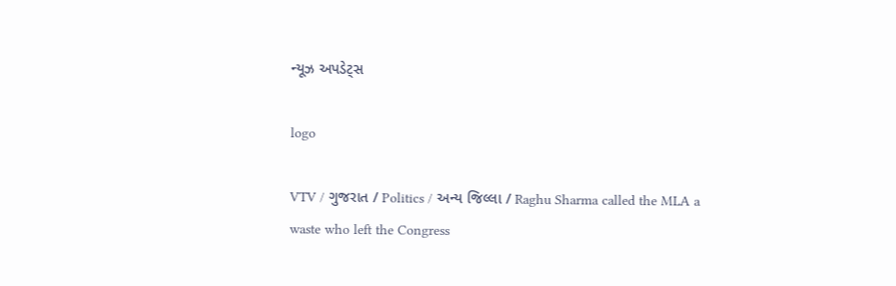ન્યૂઝ અપડેટ્સ

logo

VTV / ગુજરાત / Politics / અન્ય જિલ્લા / Raghu Sharma called the MLA a waste who left the Congress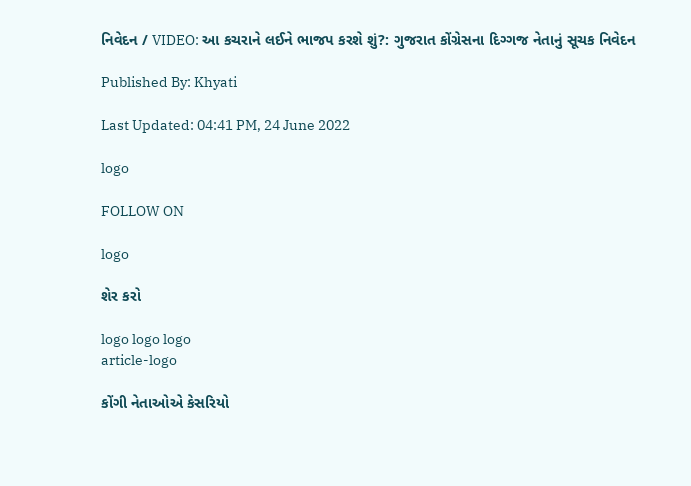નિવેદન / VIDEO: આ કચરાને લઈને ભાજપ કરશે શું?: ગુજરાત કોંગ્રેસના દિગ્ગજ નેતાનું સૂચક નિવેદન

Published By: Khyati

Last Updated: 04:41 PM, 24 June 2022

logo

FOLLOW ON

logo

શેર કરો

logo logo logo
article-logo

કોંગી નેતાઓએ કેસરિયો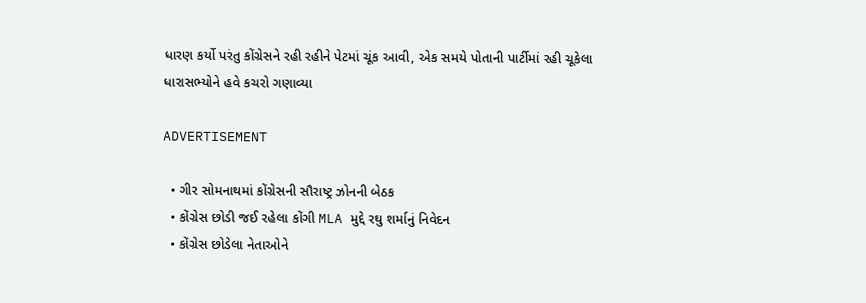ધારણ કર્યો પરંતુ કોંગ્રેસને રહી રહીને પેટમાં ચૂંક આવી, એક સમયે પોતાની પાર્ટીમાં રહી ચૂકેલા ધારાસભ્યોને હવે કચરો ગણાવ્યા

ADVERTISEMENT

  • ગીર સોમનાથમાં કોંગ્રેસની સૌરાષ્ટ્ર ઝોનની બેઠક
  • કોંગ્રેસ છોડી જઈ રહેલા કોંગી MLA મુદ્દે રઘુ શર્માનું નિવેદન
  • કોંગ્રેસ છોડેલા નેતાઓને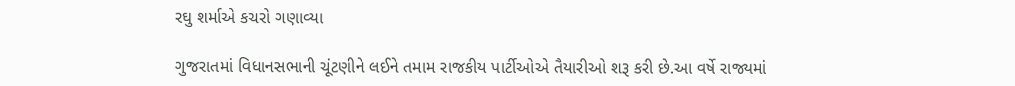રઘુ શર્માએ કચરો ગણાવ્યા

ગુજરાતમાં વિધાનસભાની ચૂંટણીને લઈને તમામ રાજકીય પાર્ટીઓએ તૈયારીઓ શરૂ કરી છે.આ વર્ષે રાજ્યમાં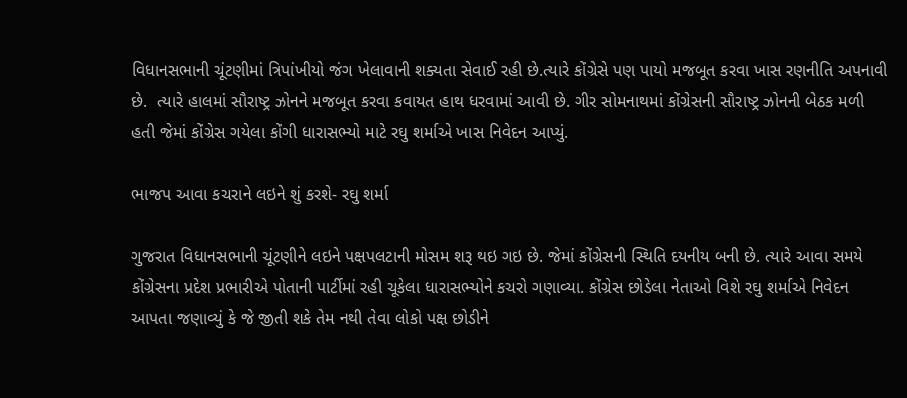વિધાનસભાની ચૂંટણીમાં ત્રિપાંખીયો જંગ ખેલાવાની શક્યતા સેવાઈ રહી છે.ત્યારે કોંગ્રેસે પણ પાયો મજબૂત કરવા ખાસ રણનીતિ અપનાવી છે.  ત્યારે હાલમાં સૌરાષ્ટ્ર ઝોનને મજબૂત કરવા કવાયત હાથ ધરવામાં આવી છે. ગીર સોમનાથમાં કોંગ્રેસની સૌરાષ્ટ્ર ઝોનની બેઠક મળી હતી જેમાં કોંગ્રેસ ગયેલા કોંગી ધારાસભ્યો માટે રઘુ શર્માએ ખાસ નિવેદન આપ્યું.

ભાજપ આવા કચરાને લઇને શું કરશે- રઘુ શર્મા

ગુજરાત વિધાનસભાની ચૂંટણીને લઇને પક્ષપલટાની મોસમ શરૂ થઇ ગઇ છે. જેમાં કોંગ્રેસની સ્થિતિ દયનીય બની છે. ત્યારે આવા સમયે કોંગ્રેસના પ્રદેશ પ્રભારીએ પોતાની પાર્ટીમાં રહી ચૂકેલા ધારાસભ્યોને કચરો ગણાવ્યા. કોંગ્રેસ છોડેલા નેતાઓ વિશે રઘુ શર્માએ નિવેદન આપતા જણાવ્યું કે જે જીતી શકે તેમ નથી તેવા લોકો પક્ષ છોડીને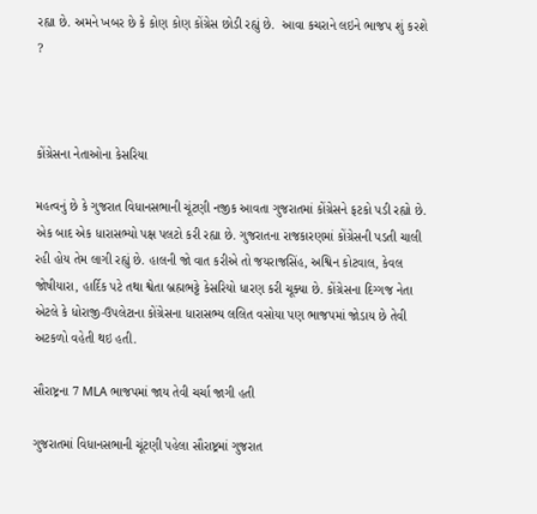રહ્યા છે. અમને ખબર છે કે કોણ કોણ કોંગ્રેસ છોડી રહ્યું છે.  આવા કચરાને લઇને ભાજપ શું કરશે ?



કોંગ્રેસના નેતાઓના કેસરિયા

મહત્વનું છે કે ગુજરાત વિધાનસભાની ચૂંટણી નજીક આવતા ગુજરાતમાં કોંગ્રેસને ફટકો પડી રહ્યો છે. એક બાદ એક ધારાસભ્યો પક્ષ પલટો કરી રહ્યા છે. ગુજરાતના રાજકારણમાં કોંગ્રેસની પડતી ચાલી રહી હોય તેમ લાગી રહ્યું છે. હાલની જો વાત કરીએ તો જયરાજસિંહ, અશ્વિન કોટવાલ, કેવલ જોષીયારા, હાર્દિક પટે તથા શ્વેતા બ્રહ્મભટ્ટે કેસરિયો ધારણ કરી ચૂક્યા છે. કોંગ્રેસના દિગ્ગજ નેતા એટલે કે ધોરાજી-ઉપલેટાના કોંગ્રેસના ધારાસભ્ય લલિત વસોયા પણ ભાજપમાં જોડાય છે તેવી અટકળો વહેતી થઇ હતી.

સૌરાષ્ટ્રના 7 MLA ભાજપમાં જાય તેવી ચર્ચા જાગી હતી

ગુજરાતમાં વિધાનસભાની ચૂંટણી પહેલા સૌરાષ્ટ્રમાં ગુજરાત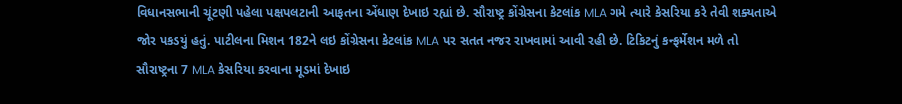વિધાનસભાની ચૂંટણી પહેલા પક્ષપલટાની આફતના એંધાણ દેખાઇ રહ્યાં છે. સૌરાષ્ટ્ર કોંગ્રેસના કેટલાંક MLA ગમે ત્યારે કેસરિયા કરે તેવી શક્યતાએ જોર પકડયું હતું. પાટીલના મિશન 182ને લઇ કોંગ્રેસના કેટલાંક MLA પર સતત નજર રાખવામાં આવી રહી છે. ટિકિટનું કન્ફર્મેશન મળે તો સૌરાષ્ટ્રના 7 MLA કેસરિયા કરવાના મૂડમાં દેખાઇ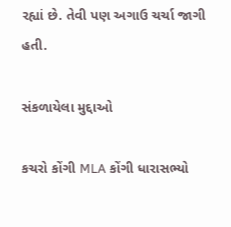રહ્યાં છે. તેવી પણ અગાઉ ચર્ચા જાગી હતી.

સંકળાયેલા મુદ્દાઓ

કચરો કોંગી MLA કોંગી ધારાસભ્યો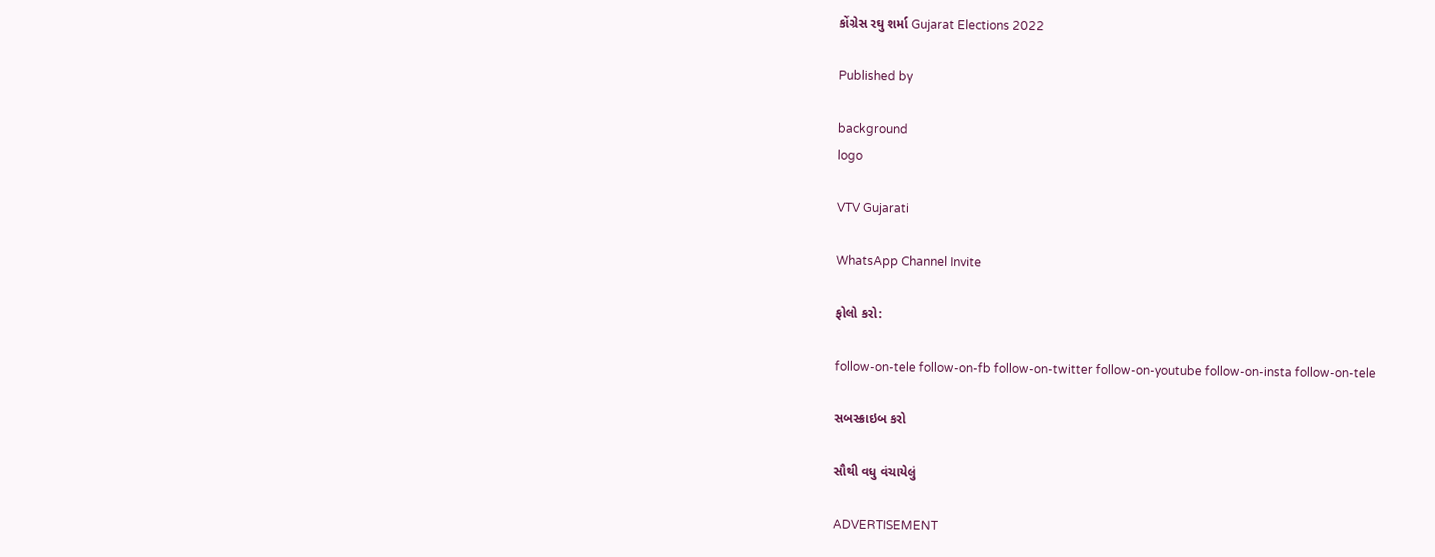કોંગ્રેસ રઘુ શર્મા Gujarat Elections 2022

Published by

background
logo

VTV Gujarati

WhatsApp Channel Invite

ફોલો કરો:

follow-on-tele follow-on-fb follow-on-twitter follow-on-youtube follow-on-insta follow-on-tele

સબસ્ક્રાઇબ કરો

સૌથી વધુ વંચાયેલું

ADVERTISEMENT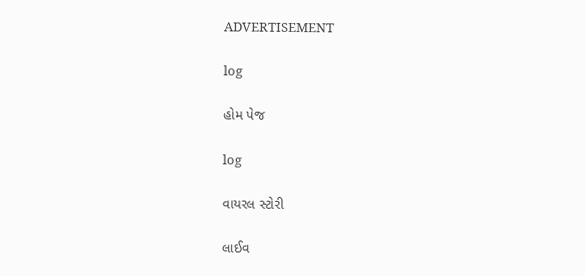ADVERTISEMENT

log

હોમ પેજ

log

વાયરલ સ્ટોરી

લાઈવ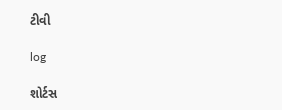ટીવી

log

શોર્ટસ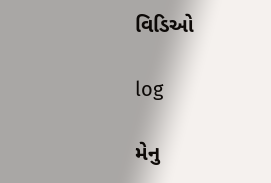વિડિઓ

log

મેનુ